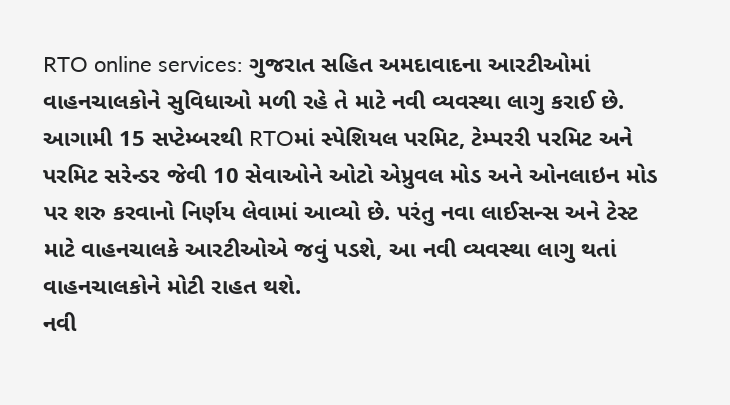RTO online services: ગુજરાત સહિત અમદાવાદના આરટીઓમાં વાહનચાલકોને સુવિધાઓ મળી રહે તે માટે નવી વ્યવસ્થા લાગુ કરાઈ છે. આગામી 15 સપ્ટેમ્બરથી RTOમાં સ્પેશિયલ પરમિટ, ટેમ્પરરી પરમિટ અને પરમિટ સરેન્ડર જેવી 10 સેવાઓને ઓટો એપ્રુવલ મોડ અને ઓનલાઇન મોડ પર શરુ કરવાનો નિર્ણય લેવામાં આવ્યો છે. પરંતુ નવા લાઈસન્સ અને ટેસ્ટ માટે વાહનચાલકે આરટીઓએ જવું પડશે, આ નવી વ્યવસ્થા લાગુ થતાં વાહનચાલકોને મોટી રાહત થશે.
નવી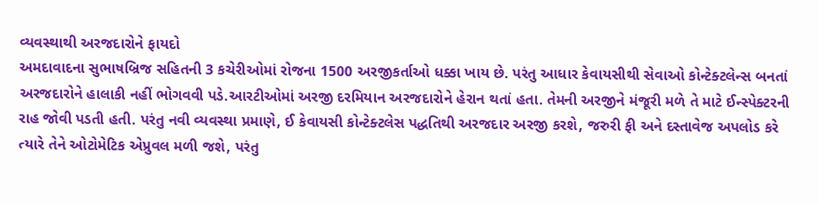વ્યવસ્થાથી અરજદારોને ફાયદો
અમદાવાદના સુભાષબ્રિજ સહિતની 3 કચેરીઓમાં રોજના 1500 અરજીકર્તાઓ ધક્કા ખાય છે. પરંતુ આધાર કેવાયસીથી સેવાઓ કોન્ટેક્ટલેન્સ બનતાં અરજદારોને હાલાકી નહીં ભોગવવી પડે.આરટીઓમાં અરજી દરમિયાન અરજદારોને હેરાન થતાં હતા. તેમની અરજીને મંજૂરી મળે તે માટે ઈન્સ્પેક્ટરની રાહ જોવી પડતી હતી. પરંતુ નવી વ્યવસ્થા પ્રમાણે, ઈ કેવાયસી કોન્ટેક્ટલેસ પદ્ધતિથી અરજદાર અરજી કરશે, જરુરી ફી અને દસ્તાવેજ અપલોડ કરે ત્યારે તેને ઓટોમેટિક એપ્રુવલ મળી જશે, પરંતુ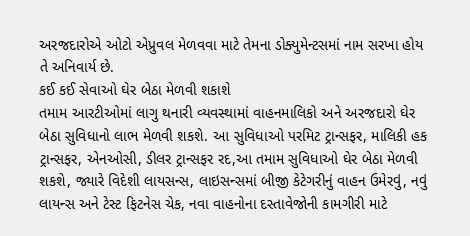અરજદારોએ ઓટો એપ્રુવલ મેળવવા માટે તેમના ડોક્યુમેન્ટસમાં નામ સરખા હોય તે અનિવાર્ય છે.
કઈ કઈ સેવાઓ ઘેર બેઠા મેળવી શકાશે
તમામ આરટીઓમાં લાગુ થનારી વ્યવસ્થામાં વાહનમાલિકો અને અરજદારો ઘેર બેઠા સુવિધાનો લાભ મેળવી શકશે. આ સુવિધાઓ પરમિટ ટ્રાન્સફર, માલિકી હક ટ્રાન્સફર, એનઓસી, ડીલર ટ્રાન્સફર રદ,આ તમામ સુવિધાઓ ઘેર બેઠા મેળવી શકશે, જ્યારે વિદેશી લાયસન્સ, લાઇસન્સમાં બીજી કેટેગરીનું વાહન ઉમેરવું, નવું લાયન્સ અને ટેસ્ટ ફિટનેસ ચેક, નવા વાહનોના દસ્તાવેજોની કામગીરી માટે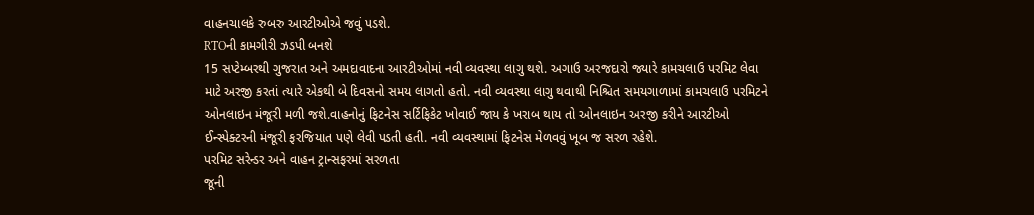વાહનચાલકે રુબરુ આરટીઓએ જવું પડશે.
RTOની કામગીરી ઝડપી બનશે
15 સપ્ટેમ્બરથી ગુજરાત અને અમદાવાદના આરટીઓમાં નવી વ્યવસ્થા લાગુ થશે. અગાઉ અરજદારો જ્યારે કામચલાઉ પરમિટ લેવા માટે અરજી કરતાં ત્યારે એકથી બે દિવસનો સમય લાગતો હતો. નવી વ્યવસ્થા લાગુ થવાથી નિશ્ચિત સમયગાળામાં કામચલાઉ પરમિટને ઓનલાઇન મંજૂરી મળી જશે.વાહનોનું ફિટનેસ સર્ટિફિકેટ ખોવાઈ જાય કે ખરાબ થાય તો ઓનલાઇન અરજી કરીને આરટીઓ ઈન્સ્પેક્ટરની મંજૂરી ફરજિયાત પણે લેવી પડતી હતી. નવી વ્યવસ્થામાં ફિટનેસ મેળવવું ખૂબ જ સરળ રહેશે.
પરમિટ સરેન્ડર અને વાહન ટ્રાન્સફરમાં સરળતા
જૂની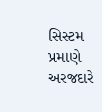સિસ્ટમ પ્રમાણે અરજદારે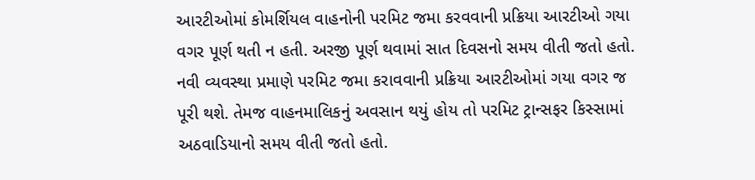આરટીઓમાં કોમર્શિયલ વાહનોની પરમિટ જમા કરવવાની પ્રક્રિયા આરટીઓ ગયા વગર પૂર્ણ થતી ન હતી. અરજી પૂર્ણ થવામાં સાત દિવસનો સમય વીતી જતો હતો. નવી વ્યવસ્થા પ્રમાણે પરમિટ જમા કરાવવાની પ્રક્રિયા આરટીઓમાં ગયા વગર જ પૂરી થશે. તેમજ વાહનમાલિકનું અવસાન થયું હોય તો પરમિટ ટ્રાન્સફર કિસ્સામાં અઠવાડિયાનો સમય વીતી જતો હતો.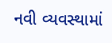નવી વ્યવસ્થામાં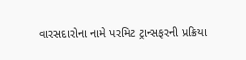વારસદારોના નામે પરમિટ ટ્રાન્સફરની પ્રક્રિયા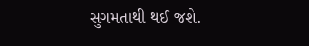સુગમતાથી થઈ જશે.